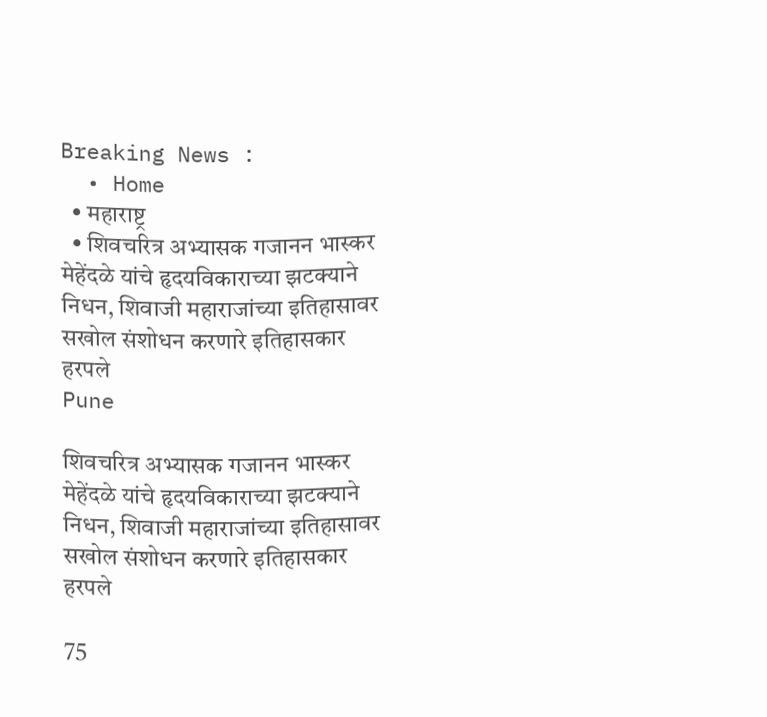Breaking News :
  • Home
  • महाराष्ट्र
  • शिवचरित्र अभ्यासक गजानन भास्कर मेहेंदळे यांचे हृदयविकाराच्या झटक्याने निधन, शिवाजी महाराजांच्या इतिहासावर सखोल संशोधन करणारे इतिहासकार हरपले
Pune

शिवचरित्र अभ्यासक गजानन भास्कर मेहेंदळे यांचे हृदयविकाराच्या झटक्याने निधन, शिवाजी महाराजांच्या इतिहासावर सखोल संशोधन करणारे इतिहासकार हरपले

75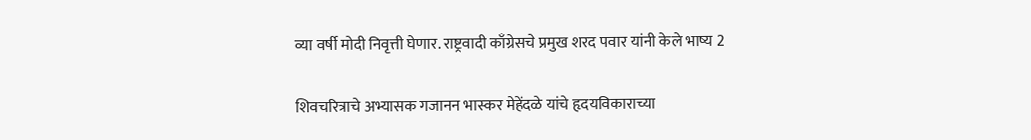व्या वर्षी मोदी निवृत्ती घेणार. राष्ट्रवादी काँग्रेसचे प्रमुख शरद पवार यांनी केले भाष्य 2

शिवचरित्राचे अभ्यासक गजानन भास्कर मेहेंदळे यांचे हृदयविकाराच्या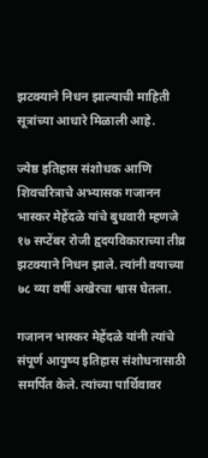झटक्याने निधन झाल्याची माहिती सूत्रांच्या आधारे मिळाली आहे.

ज्येष्ठ इतिहास संशोधक आणि शिवचरित्राचे अभ्यासक गजानन भास्कर मेहेंदळे यांचे बुधवारी म्हणजे १७ सप्टेंबर रोजी हृदयविकाराच्या तीव्र झटक्याने निधन झाले. त्यांनी वयाच्या ७८ व्या वर्षी अखेरचा श्वास घेतला.

गजानन भास्कर मेहेंदळे यांनी त्यांचे संपूर्ण आयुष्य इतिहास संशोधनासाठी समर्पित केले. त्यांच्या पार्थिवावर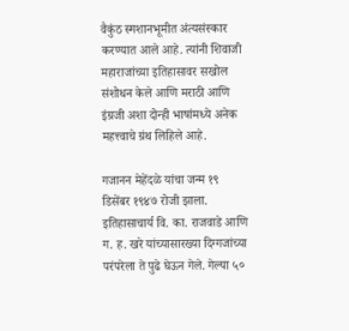वैकुंठ स्मशानभूमीत अंत्यसंस्कार करण्यात आले आहे. त्यांनी शिवाजी महाराजांच्या इतिहासावर सखोल संशोधन केले आणि मराठी आणि इंग्रजी अशा दोन्ही भाषांमध्ये अनेक महत्त्वाचे ग्रंथ लिहिले आहे.

गजानन मेहेंदळे यांचा जन्म १९ डिसेंबर १९४७ रोजी झाला. इतिहासाचार्य वि. का. राजवाडे आणि ग. ह. खरे यांच्यासारख्या दिग्गजांच्या परंपरेला ते पुढे घेऊन गेले. गेल्या ५०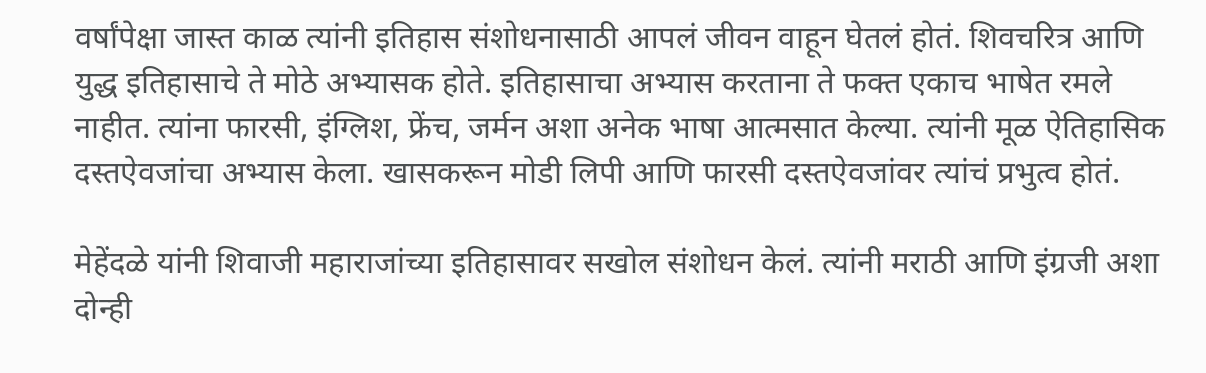वर्षांपेक्षा जास्त काळ त्यांनी इतिहास संशोधनासाठी आपलं जीवन वाहून घेतलं होतं. शिवचरित्र आणि युद्ध इतिहासाचे ते मोठे अभ्यासक होते. इतिहासाचा अभ्यास करताना ते फक्त एकाच भाषेत रमले नाहीत. त्यांना फारसी, इंग्लिश, फ्रेंच, जर्मन अशा अनेक भाषा आत्मसात केल्या. त्यांनी मूळ ऐतिहासिक दस्तऐवजांचा अभ्यास केला. खासकरून मोडी लिपी आणि फारसी दस्तऐवजांवर त्यांचं प्रभुत्व होतं.

मेहेंदळे यांनी शिवाजी महाराजांच्या इतिहासावर सखोल संशोधन केलं. त्यांनी मराठी आणि इंग्रजी अशा दोन्ही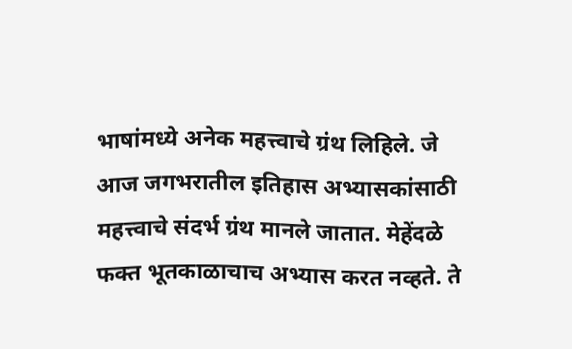भाषांमध्ये अनेक महत्त्वाचे ग्रंथ लिहिले. जे आज जगभरातील इतिहास अभ्यासकांसाठी महत्त्वाचे संदर्भ ग्रंथ मानले जातात. मेहेंदळे फक्त भूतकाळाचाच अभ्यास करत नव्हते. ते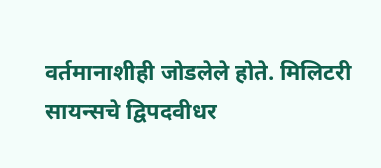वर्तमानाशीही जोडलेले होते. मिलिटरी सायन्सचे द्विपदवीधर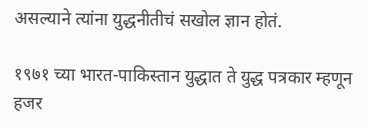असल्याने त्यांना युद्धनीतीचं सखोल ज्ञान होतं.

१९७१ च्या भारत-पाकिस्तान युद्धात ते युद्ध पत्रकार म्हणून हजर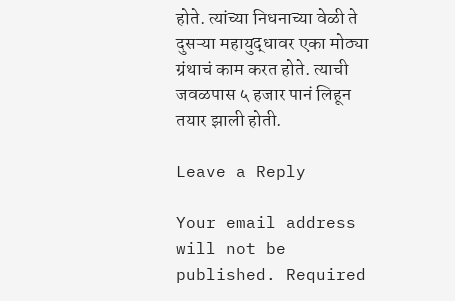होते. त्यांच्या निधनाच्या वेळी ते दुसऱ्या महायुद्धावर एका मोठ्या ग्रंथाचं काम करत होते. त्याची जवळपास ५ हजार पानं लिहून तयार झाली होती.

Leave a Reply

Your email address will not be published. Required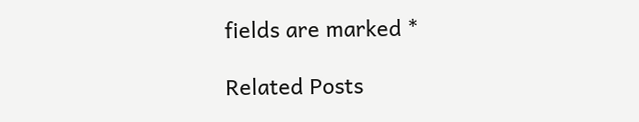fields are marked *

Related Posts